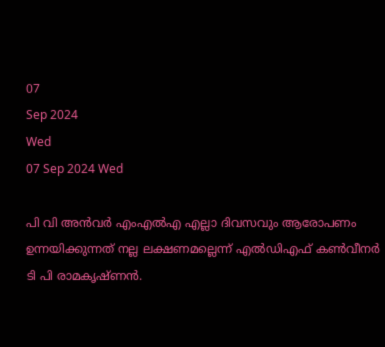07
Sep 2024
Wed
07 Sep 2024 Wed

പി വി അന്‍വര്‍ എംഎല്‍എ എല്ലാ ദിവസവും ആരോപണം ഉന്നയിക്കുന്നത് നല്ല ലക്ഷണമല്ലെന്ന് എല്‍ഡിഎഫ് കണ്‍വീനര്‍ ടി പി രാമകൃഷ്ണന്‍.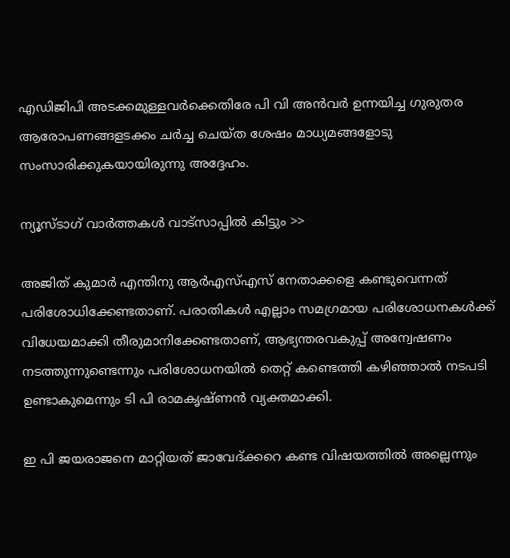എഡിജിപി അടക്കമുള്ളവര്‍ക്കെതിരേ പി വി അന്‍വര്‍ ഉന്നയിച്ച ഗുരുതര ആരോപണങ്ങളടക്കം ചര്‍ച്ച ചെയ്ത ശേഷം മാധ്യമങ്ങളോടു സംസാരിക്കുകയായിരുന്നു അദ്ദേഹം.

ന്യൂസ്ടാഗ് വാര്‍ത്തകള്‍ വാട്‌സാപ്പില്‍ കിട്ടും >>

അജിത് കുമാര്‍ എന്തിനു ആര്‍എസ്എസ് നേതാക്കളെ കണ്ടുവെന്നത് പരിശോധിക്കേണ്ടതാണ്. പരാതികള്‍ എല്ലാം സമഗ്രമായ പരിശോധനകള്‍ക്ക് വിധേയമാക്കി തീരുമാനിക്കേണ്ടതാണ്, ആഭ്യന്തരവകുപ്പ് അന്വേഷണം നടത്തുന്നുണ്ടെന്നും പരിശോധനയില്‍ തെറ്റ് കണ്ടെത്തി കഴിഞ്ഞാല്‍ നടപടി ഉണ്ടാകുമെന്നും ടി പി രാമകൃഷ്ണന്‍ വ്യക്തമാക്കി.

ഇ പി ജയരാജനെ മാറ്റിയത് ജാവേദ്ക്കറെ കണ്ട വിഷയത്തില്‍ അല്ലെന്നും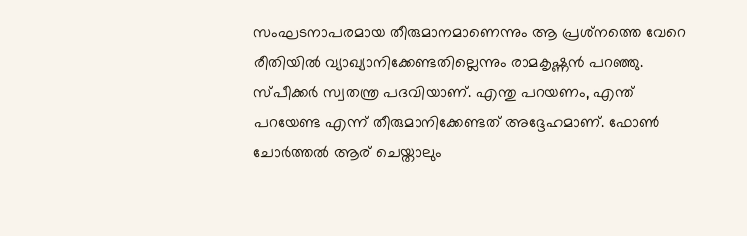സംഘടനാപരമായ തീരുമാനമാണെന്നും ആ പ്രശ്‌നത്തെ വേറെ രീതിയില്‍ വ്യാഖ്യാനിക്കേണ്ടതില്ലെന്നും രാമകൃഷ്ണന്‍ പറഞ്ഞു. സ്പീക്കര്‍ സ്വതന്ത്ര പദവിയാണ്. എന്തു പറയണം, എന്ത് പറയേണ്ട എന്ന് തീരുമാനിക്കേണ്ടത് അദ്ദേഹമാണ്. ഫോണ്‍ ചോര്‍ത്തല്‍ ആര് ചെയ്താലും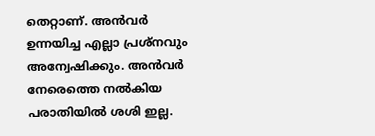തെറ്റാണ്. അന്‍വര്‍ ഉന്നയിച്ച എല്ലാ പ്രശ്‌നവും അന്വേഷിക്കും. അന്‍വര്‍ നേരെത്തെ നല്‍കിയ പരാതിയില്‍ ശശി ഇല്ല.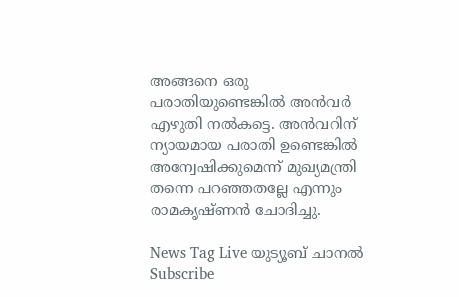അങ്ങനെ ഒരു പരാതിയുണ്ടെങ്കില്‍ അന്‍വര്‍ എഴുതി നല്‍കട്ടെ. അന്‍വറിന് ന്യായമായ പരാതി ഉണ്ടെങ്കില്‍ അന്വേഷിക്കുമെന്ന് മുഖ്യമന്ത്രി തന്നെ പറഞ്ഞതല്ലേ എന്നും രാമകൃഷ്ണന്‍ ചോദിച്ചു.

News Tag Live യുട്യൂബ് ചാനല്‍ Subscribe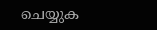ചെയ്യുക